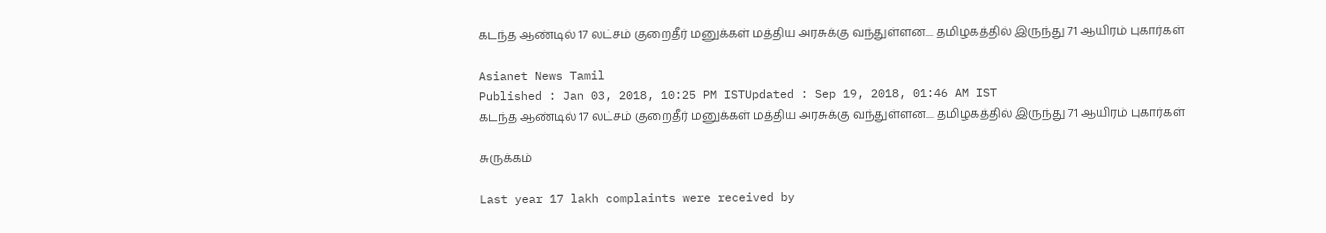கடந்த ஆண்டில் 17 லட்சம் குறைதீர் மனுக்கள் மத்திய அரசுக்கு வந்துள்ளன.... தமிழகத்தில் இருந்து 71 ஆயிரம் புகார்கள்

Asianet News Tamil
Published : Jan 03, 2018, 10:25 PM ISTUpdated : Sep 19, 2018, 01:46 AM IST
கடந்த ஆண்டில் 17 லட்சம் குறைதீர் மனுக்கள் மத்திய அரசுக்கு வந்துள்ளன.... தமிழகத்தில் இருந்து 71 ஆயிரம் புகார்கள்

சுருக்கம்

Last year 17 lakh complaints were received by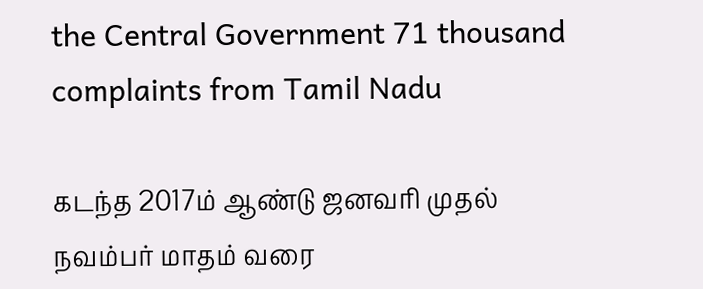the Central Government 71 thousand complaints from Tamil Nadu

கடந்த 2017ம் ஆண்டு ஜனவரி முதல் நவம்பர் மாதம் வரை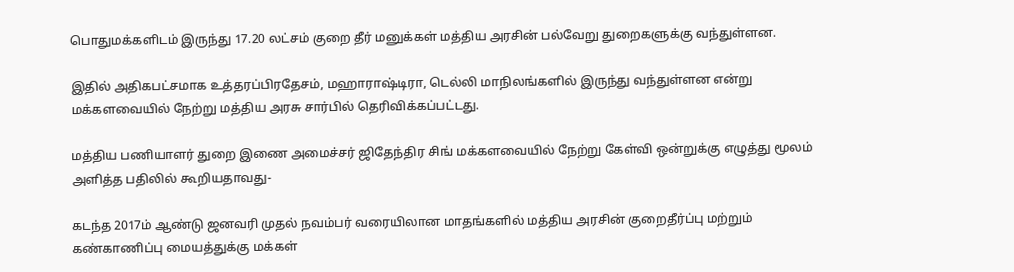பொதுமக்களிடம் இருந்து 17.20 லட்சம் குறை தீர் மனுக்கள் மத்திய அரசின் பல்வேறு துறைகளுக்கு வந்துள்ளன.

இதில் அதிகபட்சமாக உத்தரப்பிரதேசம், மஹாராஷ்டிரா, டெல்லி மாநிலங்களில் இருந்து வந்துள்ளன என்று மக்களவையில் நேற்று மத்திய அரசு சார்பில் தெரிவிக்கப்பட்டது.

மத்திய பணியாளர் துறை இணை அமைச்சர் ஜிதேந்திர சிங் மக்களவையில் நேற்று கேள்வி ஒன்றுக்கு எழுத்து மூலம் அளித்த பதிலில் கூறியதாவது-

கடந்த 2017ம் ஆண்டு ஜனவரி முதல் நவம்பர் வரையிலான மாதங்களில் மத்திய அரசின் குறைதீர்ப்பு மற்றும் கண்காணிப்பு மையத்துக்கு மக்கள்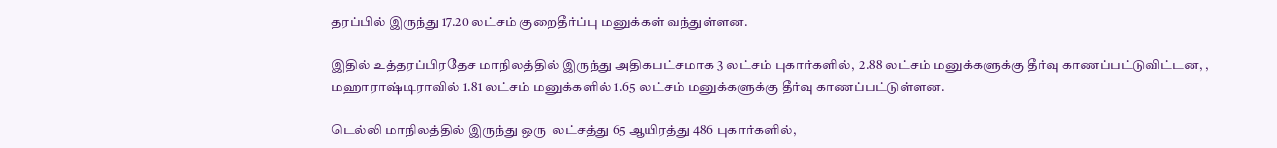தரப்பில் இருந்து 17.20 லட்சம் குறைதீர்ப்பு மனுக்கள் வந்துள்ளன.

இதில் உத்தரப்பிரதேச மாநிலத்தில் இருந்து அதிகபட்சமாக 3 லட்சம் புகார்களில்,  2.88 லட்சம் மனுக்களுக்கு தீர்வு காணப்பட்டுவிட்டன, , மஹாராஷ்டிராவில் 1.81 லட்சம் மனுக்களில் 1.65 லட்சம் மனுக்களுக்கு தீர்வு காணப்பட்டுள்ளன.

டெல்லி மாநிலத்தில் இருந்து ஒரு  லட்சத்து 65 ஆயிரத்து 486 புகார்களில்,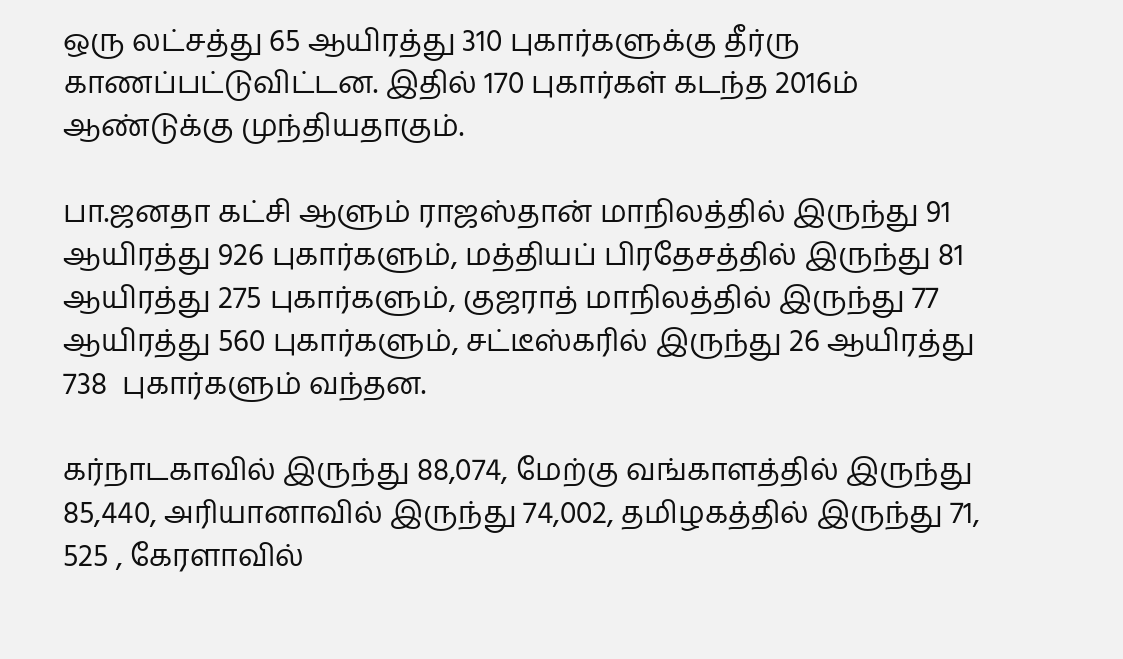ஒரு லட்சத்து 65 ஆயிரத்து 310 புகார்களுக்கு தீர்ரு காணப்பட்டுவிட்டன. இதில் 170 புகார்கள் கடந்த 2016ம் ஆண்டுக்கு முந்தியதாகும்.

பா.ஜனதா கட்சி ஆளும் ராஜஸ்தான் மாநிலத்தில் இருந்து 91 ஆயிரத்து 926 புகார்களும், மத்தியப் பிரதேசத்தில் இருந்து 81 ஆயிரத்து 275 புகார்களும், குஜராத் மாநிலத்தில் இருந்து 77 ஆயிரத்து 560 புகார்களும், சட்டீஸ்கரில் இருந்து 26 ஆயிரத்து 738  புகார்களும் வந்தன.

கர்நாடகாவில் இருந்து 88,074, மேற்கு வங்காளத்தில் இருந்து 85,440, அரியானாவில் இருந்து 74,002, தமிழகத்தில் இருந்து 71, 525 , கேரளாவில்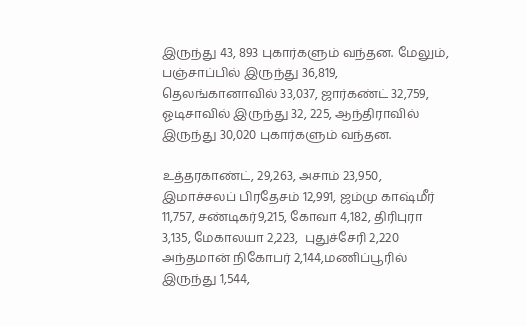இருந்து 43, 893 புகார்களும் வந்தன. மேலும், பஞ்சாப்பில் இருந்து 36,819, தெலங்கானாவில் 33,037, ஜார்கண்ட் 32,759, ஓடிசாவில் இருந்து 32, 225, ஆந்திராவில் இருந்து 30,020 புகார்களும் வந்தன.

உத்தரகாண்ட், 29,263, அசாம் 23,950, இமாச்சலப் பிரதேசம் 12,991, ஜம்மு காஷ்மீர் 11,757, சண்டிகர்9,215, கோவா 4,182, திரிபுரா 3,135, மேகாலயா 2,223,  புதுச்சேரி 2,220 அந்தமான் நிகோபர் 2,144,மணிப்பூரில் இருந்து 1,544,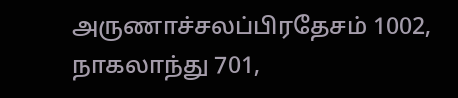அருணாச்சலப்பிரதேசம் 1002, நாகலாந்து 701,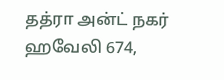தத்ரா அன்ட் நகர் ஹவேலி 674,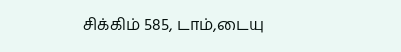சிக்கிம் 585, டாம்,டையு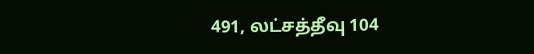491, லட்சத்தீவு 104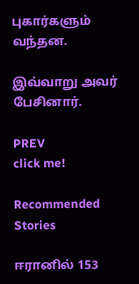புகார்களும் வந்தன.

இவ்வாறு அவர் பேசினார்.

PREV
click me!

Recommended Stories

ஈரானில் 153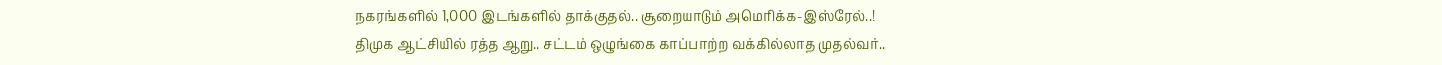நகரங்களில் 1,000 இடங்களில் தாக்குதல்.. சூறையாடும் அமெரிக்க-இஸ்ரேல்..!
திமுக ஆட்சியில் ரத்த ஆறு.. சட்டம் ஒழுங்கை காப்பாற்ற வக்கில்லாத முதல்வர்..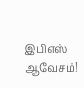இபிஎஸ் ஆவேசம்!